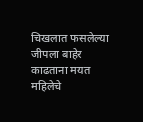चिखलात फसलेल्या जीपला बाहेर काढताना मयत महिलेचे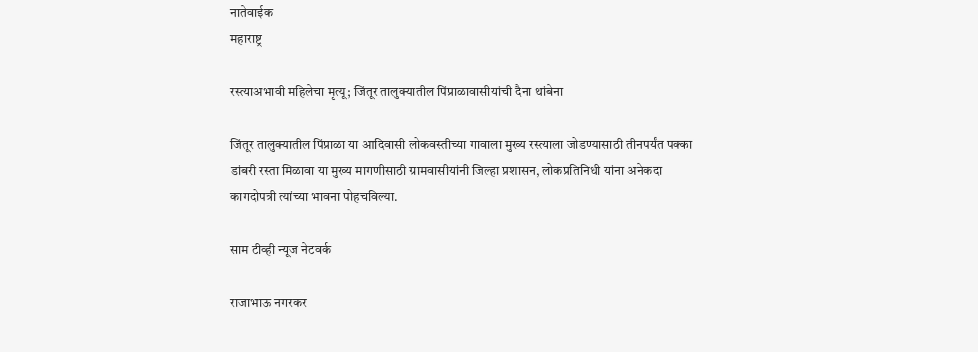नातेवाईक
महाराष्ट्र

रस्त्याअभावी महिलेचा मृत्यू; जिंतूर तालुक्यातील पिंप्राळावासीयांची दैना थांबेना

जिंतूर तालुक्यातील पिंप्राळा या आदिवासी लोकवस्तीच्या गावाला मुख्य रस्त्याला जोडण्यासाठी तीनपर्यंत पक्का डांबरी रस्ता मिळावा या मुख्य मागणीसाठी ग्रामवासीयांनी जिल्हा प्रशासन, लोकप्रतिनिधी यांना अनेकदा कागदोपत्री त्यांच्या भावना पोहचविल्या.

साम टीव्ही न्यूज नेटवर्क

राजाभाऊ नगरकर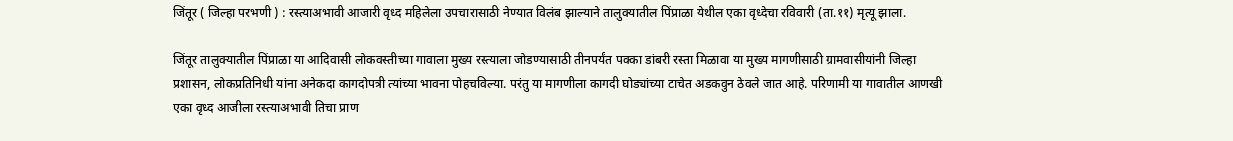जिंतूर ( जिल्हा परभणी ) : रस्त्याअभावी आजारी वृध्द महिलेला उपचारासाठी नेण्यात विलंब झाल्याने तालुक्यातील पिंप्राळा येथील एका वृध्देचा रविवारी (ता.११) मृत्यू झाला.

जिंतूर तालुक्यातील पिंप्राळा या आदिवासी लोकवस्तीच्या गावाला मुख्य रस्त्याला जोडण्यासाठी तीनपर्यंत पक्का डांबरी रस्ता मिळावा या मुख्य मागणीसाठी ग्रामवासीयांनी जिल्हा प्रशासन, लोकप्रतिनिधी यांना अनेकदा कागदोपत्री त्यांच्या भावना पोहचविल्या. परंतु या मागणीला कागदी घोड्यांच्या टाचेत अडकवुन ठेवले जात आहे. परिणामी या गावातील आणखी एका वृध्द आजीला रस्त्याअभावी तिचा प्राण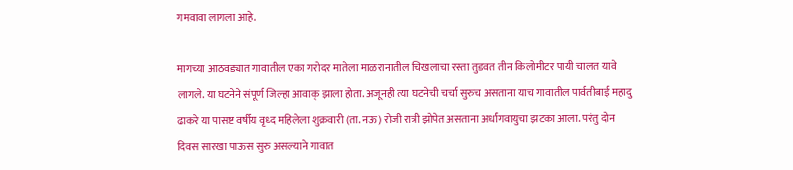गमवावा लागला आहे.

मागच्या आठवड्यात गावातील एका गरोदर मातेला माळरानातील चिखलाचा रस्ता तुडवत तीन किलोमीटर पायी चालत यावे लागले. या घटनेने संपूर्ण जिल्हा आवाक् झाला होता. अजूनही त्या घटनेची चर्चा सुरुच असताना याच गावातील पार्वतीबाई महादु ढाकरे या पासष्ट वर्षीय वृध्द महिलेला शुक्रवारी (ता. नऊ) रोजी रात्री झोपेत असताना अर्धांगवायुचा झटका आला. परंतु दोन दिवस सारखा पाऊस सुरु असल्याने गावात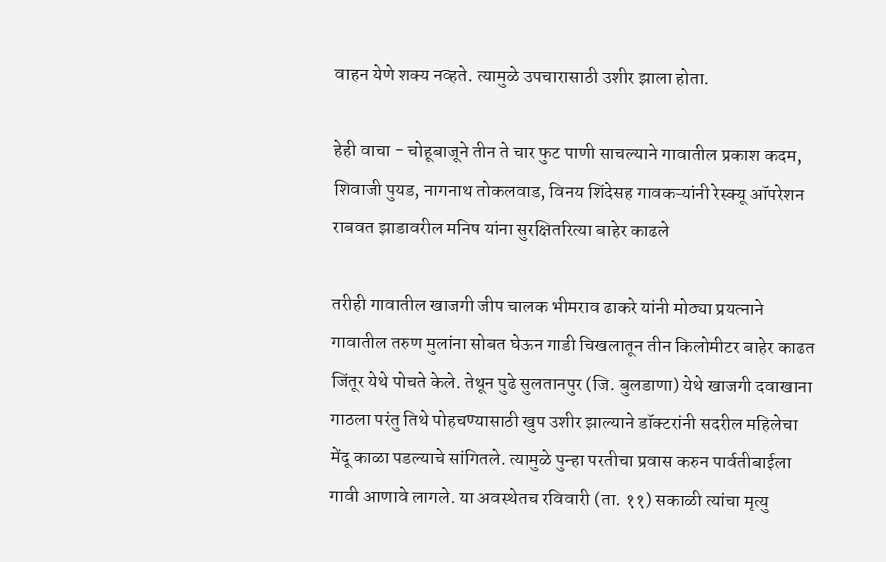वाहन येणे शक्य नव्हते. त्यामुळे उपचारासाठी उशीर झाला होता.

हेही वाचा - चोहूबाजूने तीन ते चार फुट पाणी साचल्याने गावातील प्रकाश कदम, शिवाजी पुयड, नागनाथ तोकलवाड, विनय शिंदेसह गावकऱ्यांनी रेस्क्यू ऑपरेशन राबवत झाडावरील मनिष यांना सुरक्षितरित्या बाहेर काढले

तरीही गावातील खाजगी जीप चालक भीमराव ढाकरे यांनी मोठ्या प्रयत्नाने गावातील तरुण मुलांना सोबत घेऊन गाडी चिखलातून तीन किलोमीटर बाहेर काढत जिंतूर येथे पोचते केले. तेथून पुढे सुलतानपुर (जि. बुलडाणा) येथे खाजगी दवाखाना गाठला परंतु तिथे पोहचण्यासाठी खुप उशीर झाल्याने डॉक्टरांनी सदरील महिलेचा मेंदू काळा पडल्याचे सांगितले. त्यामुळे पुन्हा परतीचा प्रवास करुन पार्वतीबाईला गावी आणावे लागले. या अवस्थेतच रविवारी (ता. ११) सकाळी त्यांचा मृत्यु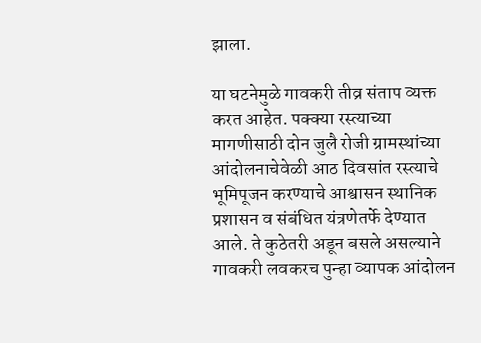झाला.

या घटनेमुळे गावकरी तीव्र संताप व्यक्त करत आहेत. पक्क्या रस्त्याच्या मागणीसाठी दोन जुलै रोजी ग्रामस्थांच्या आंदोलनाचेवेळी आठ दिवसांत रस्त्याचे भूमिपूजन करण्याचे आश्वासन स्थानिक प्रशासन व संबंधित यंत्रणेतर्फे देण्यात आले. ते कुठेतरी अडून बसले असल्याने गावकरी लवकरच पुन्हा व्यापक आंदोलन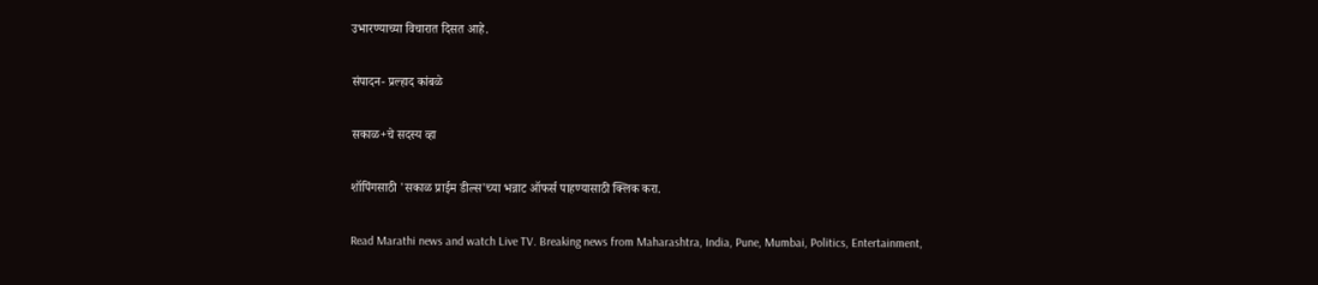उभारण्याच्या विचारात दिसत आहे.

संपादन- प्रल्हाद कांबळे

सकाळ+चे सदस्य व्हा

शॉपिंगसाठी 'सकाळ प्राईम डील्स'च्या भन्नाट ऑफर्स पाहण्यासाठी क्लिक करा.

Read Marathi news and watch Live TV. Breaking news from Maharashtra, India, Pune, Mumbai, Politics, Entertainment,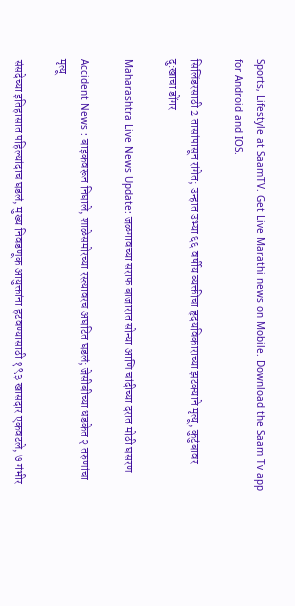Sports, Lifestyle at SaamTV. Get Live Marathi news on Mobile. Download the Saam Tv app for Android and IOS.

सिलिंडरसाठी 2 तासांपासून रांगेत; उन्हात उभ्या ६६ वर्षीय व्यक्तीचा हृदयविकाराच्या झटक्याने मृत्यू, कुटुंबावर दु:खाचा डोंगर

Maharashtra Live News Update: जळगावच्या सराफ बाजारात सोन्या आणि चांदीच्या दरात मोठी घसरण

Accident News : बाइकवरून निघाले, शाळेसमोरच्या रस्त्यावरच अघटित घडलं; जेसीबीच्या धडकेत २ तरुणांचा मृत्यू

संसदेच्या इतिहासात पहिल्यांदाच घडलं, मुख्य निवडणूक आयुक्तांना हटवण्यासाठी १९३ खासदार एकवटले, ७ गंभीर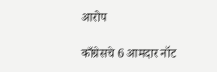आरोप

काँग्रेसचे 6 आमदार नॉट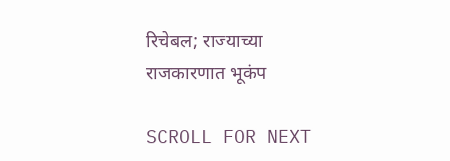रिचेबल; राज्याच्या राजकारणात भूकंप

SCROLL FOR NEXT